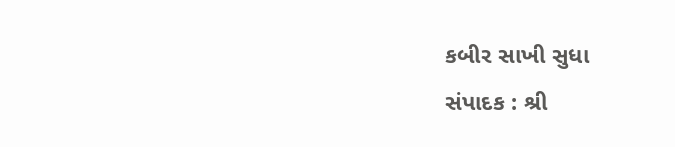કબીર સાખી સુધા
સંપાદક : શ્રી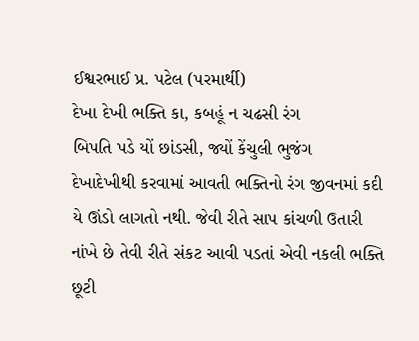ઈશ્વરભાઈ પ્ર. પટેલ (પરમાર્થી)
દેખા દેખી ભક્તિ કા, કબહૂં ન ચઢસી રંગ
બિપતિ પડે યોં છાંડસી, જ્યોં કેંચુલી ભુજંગ
દેખાદેખીથી કરવામાં આવતી ભક્તિનો રંગ જીવનમાં કદી યે ઊંડો લાગતો નથી. જેવી રીતે સાપ કાંચળી ઉતારી નાંખે છે તેવી રીતે સંકટ આવી પડતાં એવી નકલી ભક્તિ છૂટી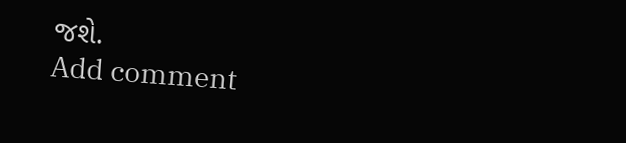જશે.
Add comment